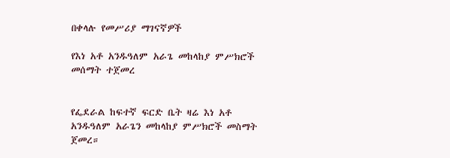በቀላሉ የመሥሪያ ማገናኛዎች

የእነ አቶ አንዱዓለም አራጌ መከላከያ ምሥክሮች መሰማት ተጀመረ


የፌደራል ከፍተኛ ፍርድ ቤት ዛሬ እነ አቶ አንዱዓለም አራጌን መከላከያ ምሥክሮች መስማት ጀመረ።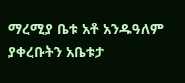ማረሚያ ቤቱ አቶ አንዱዓለም ያቀረቡትን አቤቱታ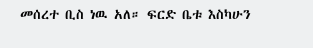መሰረተ ቢስ ነዉ አለ። ፍርድ ቤቱ እስካሁን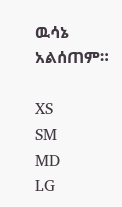ዉሳኔ አልሰጠም።

XS
SM
MD
LG